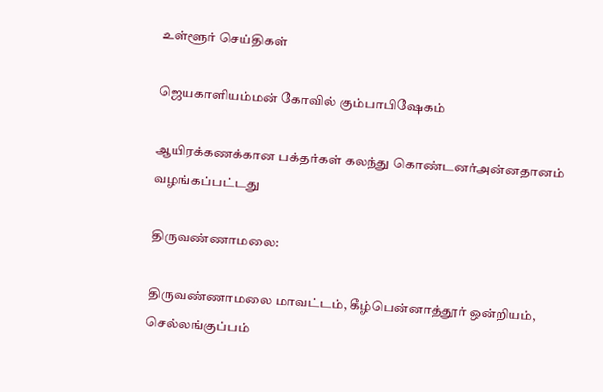உள்ளூர் செய்திகள்

ஜெயகாளியம்மன் கோவில் கும்பாபிஷேகம்

ஆயிரக்கணக்கான பக்தர்கள் கலந்து கொண்டனர்அன்னதானம் வழங்கப்பட்டது

திருவண்ணாமலை:

திருவண்ணாமலை மாவட்டம், கீழ்பென்னாத்தூர் ஒன்றியம், செல்லங்குப்பம்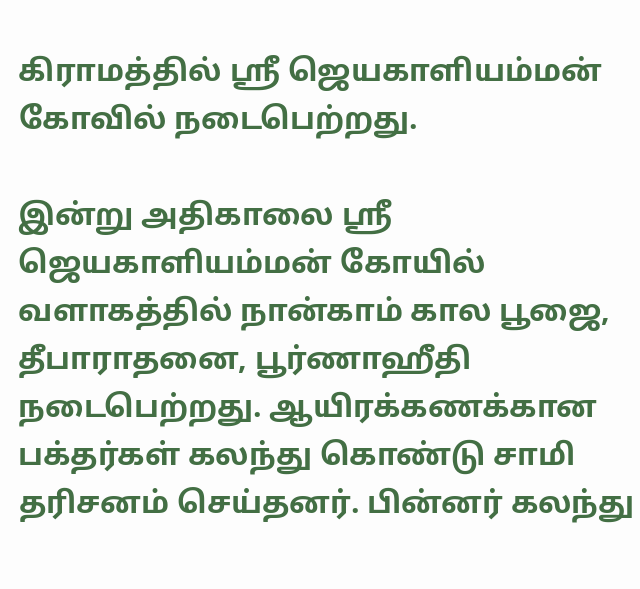கிராமத்தில் ஸ்ரீ ஜெயகாளியம்மன் கோவில் நடைபெற்றது.

இன்று அதிகாலை ஸ்ரீ ஜெயகாளியம்மன் கோயில் வளாகத்தில் நான்காம் கால பூஜை, தீபாராதனை, பூர்ணாஹீதி நடைபெற்றது. ஆயிரக்கணக்கான பக்தர்கள் கலந்து கொண்டு சாமி தரிசனம் செய்தனர். பின்னர் கலந்து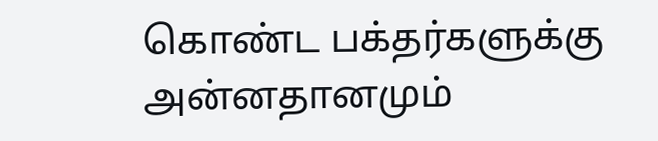கொண்ட பக்தர்களுக்கு அன்னதானமும்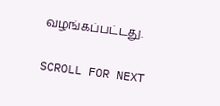வழங்கப்பட்டது.

SCROLL FOR NEXT